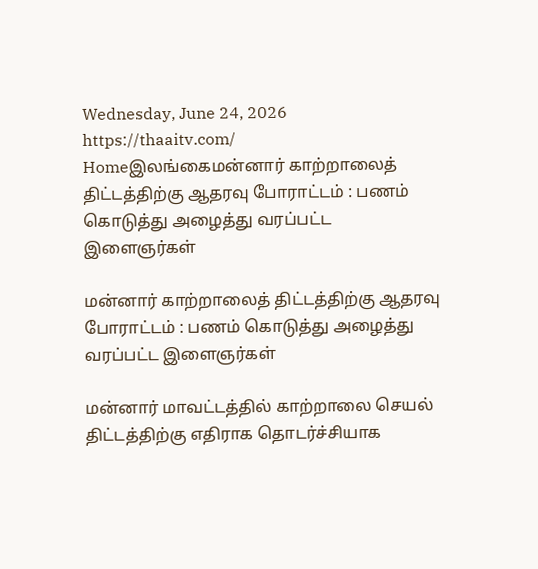Wednesday, June 24, 2026
https://thaaitv.com/
Homeஇலங்கைமன்னார் காற்றாலைத் திட்டத்திற்கு ஆதரவு போராட்டம் : பணம் கொடுத்து அழைத்து வரப்பட்ட இளைஞர்கள்

மன்னார் காற்றாலைத் திட்டத்திற்கு ஆதரவு போராட்டம் : பணம் கொடுத்து அழைத்து வரப்பட்ட இளைஞர்கள்

மன்னார் மாவட்டத்தில் காற்றாலை செயல் திட்டத்திற்கு எதிராக தொடர்ச்சியாக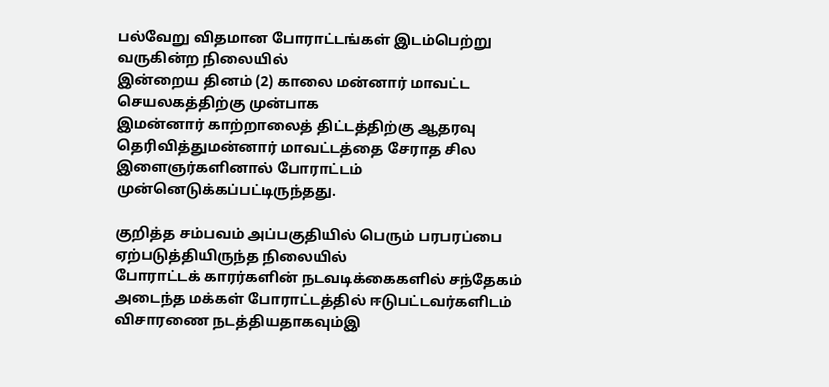பல்வேறு விதமான போராட்டங்கள் இடம்பெற்று வருகின்ற நிலையில்
இன்றைய தினம் (2) காலை மன்னார் மாவட்ட செயலகத்திற்கு முன்பாக
இமன்னார் காற்றாலைத் திட்டத்திற்கு ஆதரவு தெரிவித்துமன்னார் மாவட்டத்தை சேராத சில இளைஞர்களினால் போராட்டம் முன்னெடுக்கப்பட்டிருந்தது.

குறித்த சம்பவம் அப்பகுதியில் பெரும் பரபரப்பை ஏற்படுத்தியிருந்த நிலையில்
போராட்டக் காரர்களின் நடவடிக்கைகளில் சந்தேகம் அடைந்த மக்கள் போராட்டத்தில் ஈடுபட்டவர்களிடம் விசாரணை நடத்தியதாகவும்இ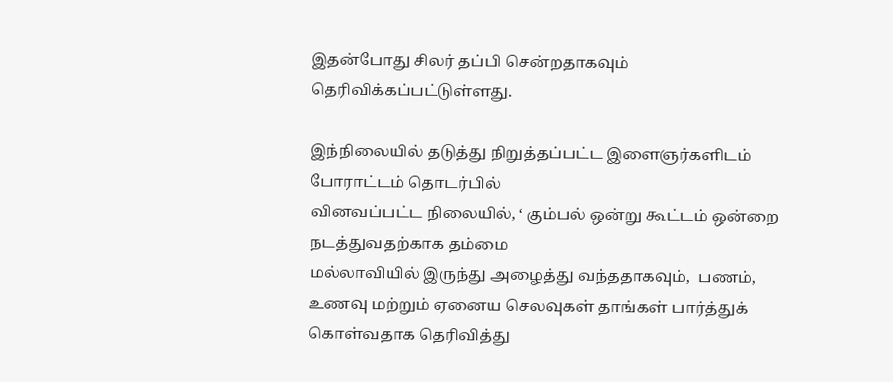இதன்போது சிலர் தப்பி சென்றதாகவும் தெரிவிக்கப்பட்டுள்ளது.

இந்நிலையில் தடுத்து நிறுத்தப்பட்ட இளைஞர்களிடம் போராட்டம் தொடர்பில்
வினவப்பட்ட நிலையில், ‘ கும்பல் ஒன்று கூட்டம் ஒன்றை நடத்துவதற்காக தம்மை
மல்லாவியில் இருந்து அழைத்து வந்ததாகவும்,  பணம், உணவு மற்றும் ஏனைய செலவுகள் தாங்கள் பார்த்துக் கொள்வதாக தெரிவித்து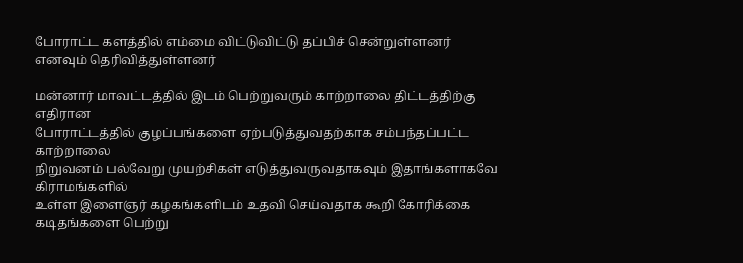போராட்ட களத்தில் எம்மை விட்டுவிட்டு தப்பிச் சென்றுள்ளனர் எனவும் தெரிவித்துள்ளனர்

மன்னார் மாவட்டத்தில் இடம் பெற்றுவரும் காற்றாலை திட்டத்திற்கு எதிரான
போராட்டத்தில் குழப்பங்களை ஏற்படுத்துவதற்காக சம்பந்தப்பட்ட காற்றாலை
நிறுவனம் பல்வேறு முயற்சிகள் எடுத்துவருவதாகவும் இதாங்களாகவே கிராமங்களில்
உள்ள இளைஞர் கழகங்களிடம் உதவி செய்வதாக கூறி கோரிக்கை கடிதங்களை பெற்று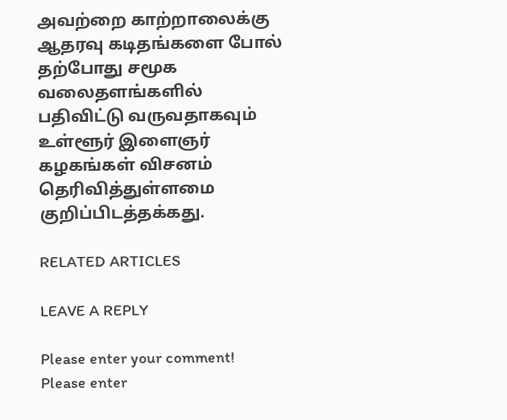அவற்றை காற்றாலைக்கு ஆதரவு கடிதங்களை போல் தற்போது சமூக வலைதளங்களில் பதிவிட்டு வருவதாகவும் உள்ளூர் இளைஞர் கழகங்கள் விசனம் தெரிவித்துள்ளமை குறிப்பிடத்தக்கது.

RELATED ARTICLES

LEAVE A REPLY

Please enter your comment!
Please enter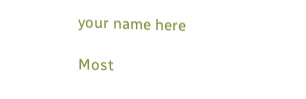your name here

Most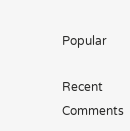Popular

Recent Comments